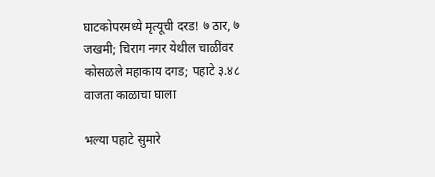घाटकोपरमध्ये मृत्यूची दरड! ७ ठार, ७ जखमी; चिराग नगर येथील चाळींवर कोसळले महाकाय दगड; पहाटे ३.४८ वाजता काळाचा घाला

भल्या पहाटे सुमारे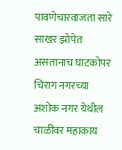पावणेचारवाजता सारे साखर झोपेत असतानाच घाटकोपर चिराग नगरच्या अशोक नगर येथील चाळींवर महाकाय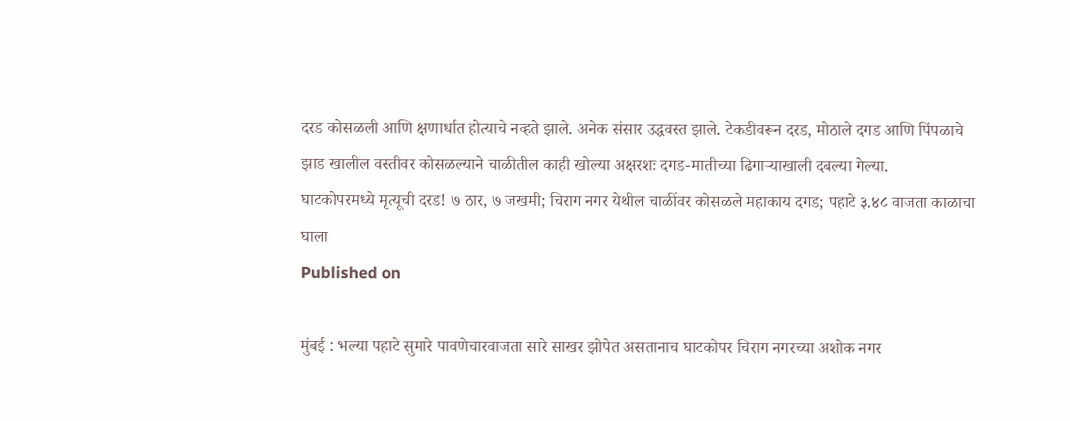दरड कोसळली आणि क्षणार्धात होत्याचे नव्हते झाले. अनेक संसार उद्धवस्त झाले. टेकडीवरून दरड, मोठाले दगड आणि पिंपळाचे झाड खालील वस्तीवर कोसळल्याने चाळीतील काही खोल्या अक्षरशः दगड-मातीच्या ढिगाऱ्याखाली दबल्या गेल्या.
घाटकोपरमध्ये मृत्यूची दरड! ७ ठार, ७ जखमी; चिराग नगर येथील चाळींवर कोसळले महाकाय दगड; पहाटे ३.४८ वाजता काळाचा घाला
Published on

मुंबई : भल्या पहाटे सुमारे पावणेचारवाजता सारे साखर झोपेत असतानाच घाटकोपर चिराग नगरच्या अशोक नगर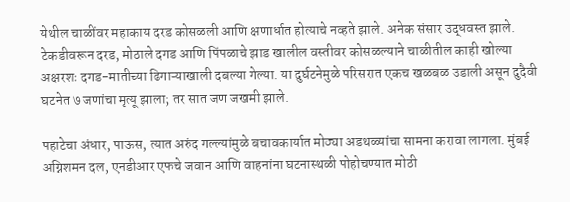येथील चाळींवर महाकाय दरड कोसळली आणि क्षणार्धात होत्याचे नव्हते झाले. अनेक संसार उद्धवस्त झाले. टेकडीवरून दरड, मोठाले दगड आणि पिंपळाचे झाड खालील वस्तीवर कोसळल्याने चाळीतील काही खोल्या अक्षरशः दगड-मातीच्या ढिगाऱ्याखाली दबल्या गेल्या. या दुर्घटनेमुळे परिसरात एकच खळबळ उडाली असून दुदैवी घटनेत ७ जणांचा मृत्यू झाला; तर सात जण जखमी झाले.

पहाटेचा अंधार, पाऊस, त्यात अरुंद गल्ल्यांमुळे बचावकार्यात मोठ्या अडथळ्यांचा सामना करावा लागला. मुंबई अग्निशमन दल, एनडीआर एफचे जवान आणि वाहनांना घटनास्थळी पोहोचण्यात मोठी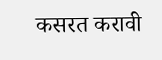कसरत करावी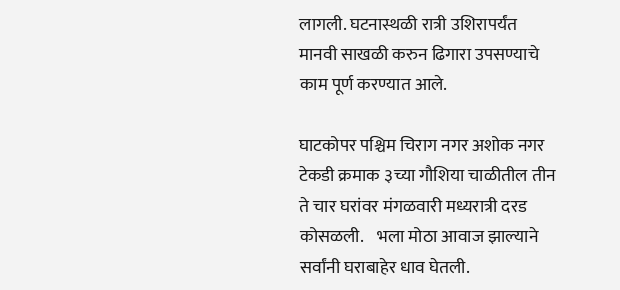लागली. घटनास्थळी रात्री उशिरापर्यंत मानवी साखळी करुन ढिगारा उपसण्याचे काम पूर्ण करण्यात आले.

घाटकोपर पश्चिम चिराग नगर अशोक नगर टेकडी क्रमाक ३च्या गौशिया चाळीतील तीन ते चार घरांवर मंगळवारी मध्यरात्री दरड कोसळली.    भला मोठा आवाज झाल्याने सर्वांनी घराबाहेर धाव घेतली.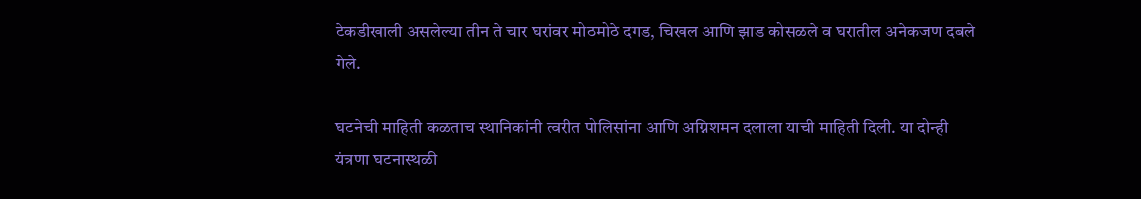टेकडीखाली असलेल्या तीन ते चार घरांवर मोठमोठे दगड, चिखल आणि झाड कोसळले व घरातील अनेकजण दबले गेले.

घटनेची माहिती कळताच स्थानिकांनी त्वरीत पोलिसांना आणि अग्निशमन दलाला याची माहिती दिली. या दोन्ही यंत्रणा घटनास्थळी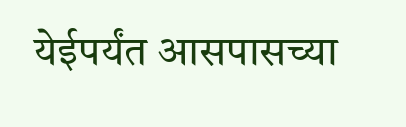येईपर्यंत आसपासच्या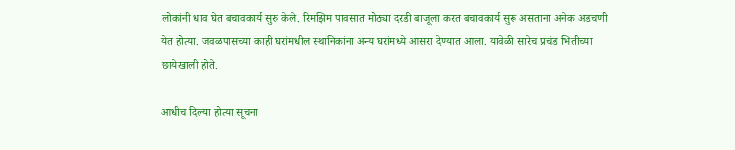लोकांनी धाव घेत बचावकार्य सुरु केले. रिमझिम पावसात मोठ्या दरडी बाजूला करत बचावकार्य सुरू असताना अनेक अडचणी येत होत्या. जवळपासच्या काही घरांमधील स्थानिकांना अन्य घरांमध्ये आसरा देण्यात आला. यावेळी सारेच प्रचंड भितीच्या छायेखाली होते.

आधीच दिल्या होत्या सूचना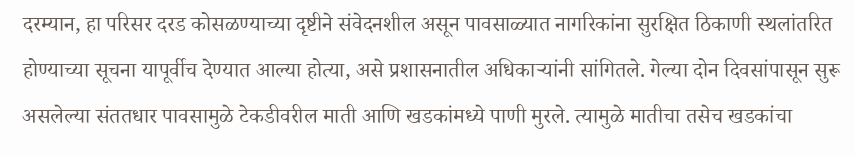दरम्यान, हा परिसर दरड कोसळण्याच्या दृष्टीने संवेदनशील असून पावसाळ्यात नागरिकांना सुरक्षित ठिकाणी स्थलांतरित होण्याच्या सूचना यापूर्वीच देण्यात आल्या होत्या, असे प्रशासनातील अधिकाऱ्यांनी सांगितले. गेल्या दोन दिवसांपासून सुरू असलेल्या संततधार पावसामुळे टेकडीवरील माती आणि खडकांमध्ये पाणी मुरले. त्यामुळे मातीचा तसेच खडकांचा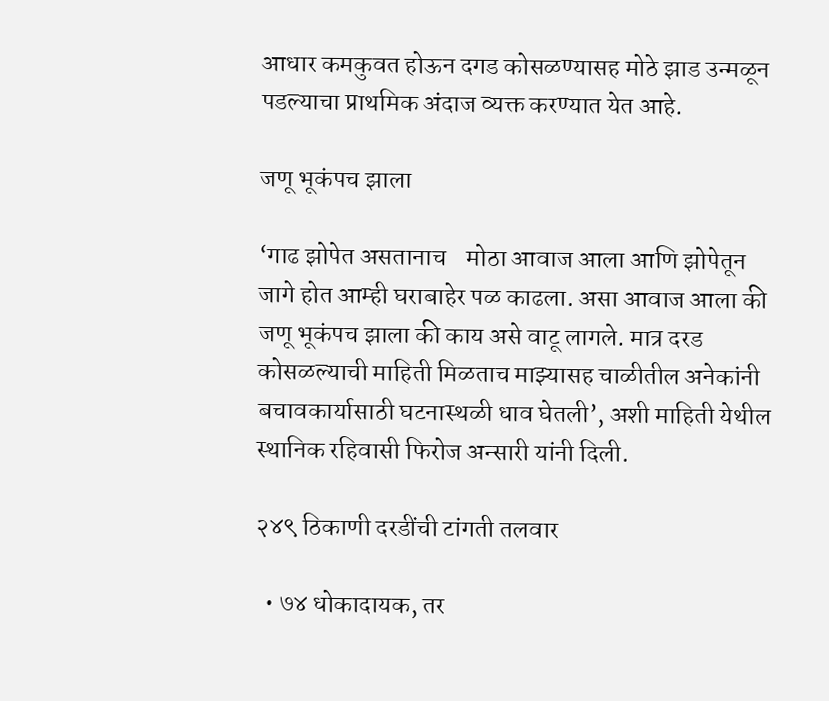आधार कमकुवत होऊन दगड कोसळण्यासह मोठे झाड उन्मळून पडल्याचा प्राथमिक अंदाज व्यक्त करण्यात येत आहे.

जणू भूकंपच झाला

‘गाढ झोपेत असतानाच    मोठा आवाज आला आणि झोपेतून जागे होत आम्ही घराबाहेर पळ काढला. असा आवाज आला की जणू भूकंपच झाला की काय असे वाटू लागले. मात्र दरड कोसळल्याची माहिती मिळताच माझ्यासह चाळीतील अनेकांनी बचावकार्यासाठी घटनास्थळी धाव घेतली’, अशी माहिती येथील स्थानिक रहिवासी फिरोज अन्सारी यांनी दिली.

२४९ ठिकाणी दरडींची टांगती तलवार

  • ७४ धोकादायक, तर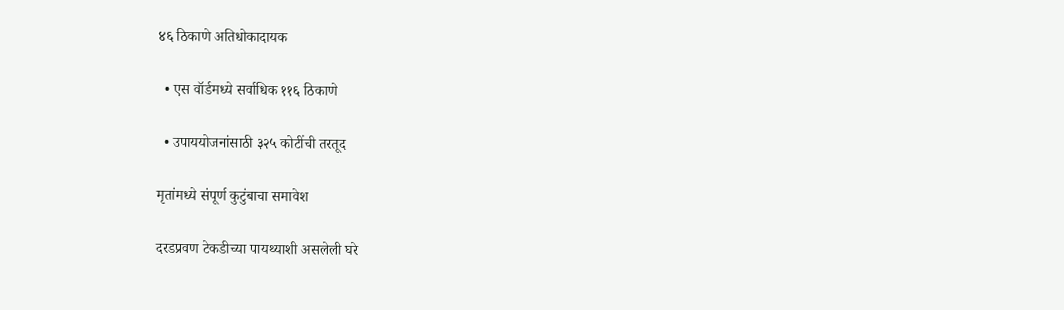४६ ठिकाणे अतिधोकादायक

  • एस वॉर्डमध्ये सर्वाधिक ११६ ठिकाणे

  • उपाययोजनांसाठी ३२५ कोटींची तरतूद

मृतांमध्ये संपूर्ण कुटुंबाचा समावेश

दरडप्रवण टेकडीच्या पायथ्याशी असलेली घरे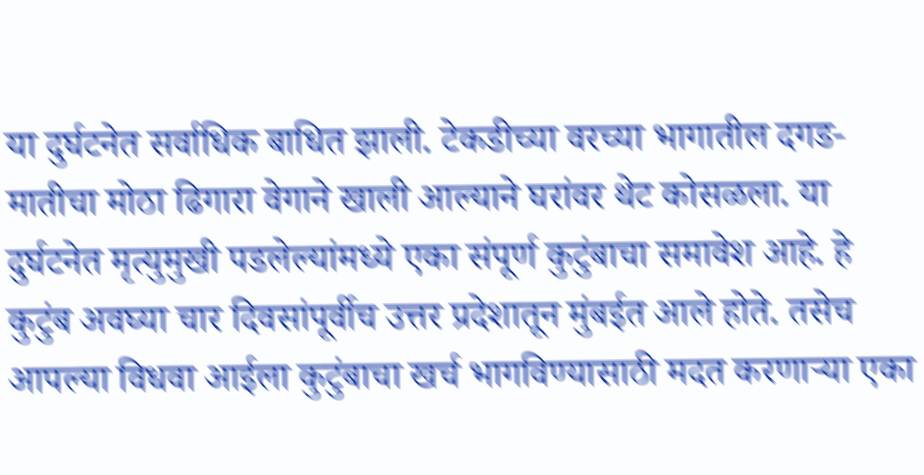या दुर्घटनेत सर्वाधिक बाधित झाली. टेकडीच्या वरच्या भागातील दगड-मातीचा मोठा ढिगारा वेगाने खाली आल्याने घरांवर थेट कोसळला. या दुर्घटनेत मृत्युमुखी पडलेल्यांमध्ये एका संपूर्ण कुटुंबाचा समावेश आहे. हे कुटुंब अवघ्या चार दिवसांपूर्वीच उत्तर प्रदेशातून मुंबईत आले होते. तसेच आपल्या विधवा आईला कुटुंबाचा खर्च भागविण्यासाठी मदत करणाऱ्या एका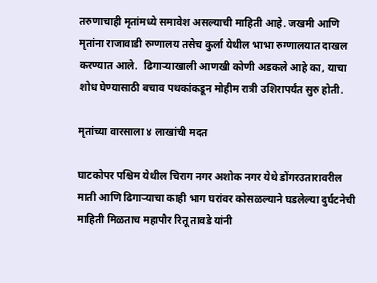तरुणाचाही मृतांमध्ये समावेश असल्याची माहिती आहे. जखमी आणि मृतांना राजावाडी रुग्णालय तसेच कुर्ला येथील भाभा रुग्णालयात दाखल करण्यात आले.  ढिगाऱ्याखाली आणखी कोणी अडकले आहे का, याचा शोध घेण्यासाठी बचाव पथकांकडून मोहीम रात्री उशिरापर्यंत सुरु होती.

मृतांच्या वारसाला ४ लाखांची मदत

घाटकोपर पश्चिम येथील चिराग नगर अशोक नगर येथे डोंगरउतारावरील माती आणि ढिगाऱ्याचा काही भाग घरांवर कोसळल्याने घडलेल्या दुर्घटनेची माहिती मिळताच महापौर रितू तावडे यांनी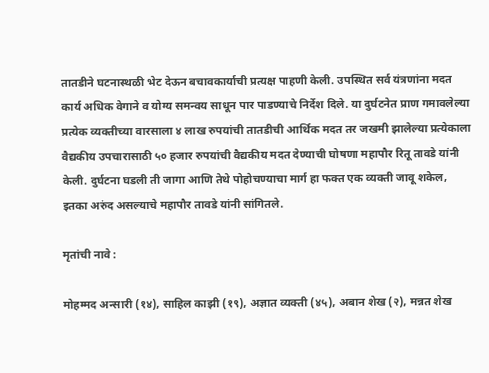तातडीने घटनास्थळी भेट देऊन बचावकार्याची प्रत्यक्ष पाहणी केली. उपस्थित सर्व यंत्रणांना मदत कार्य अधिक वेगाने व योग्य समन्वय साधून पार पाडण्याचे निर्देश दिले. या दुर्घटनेत प्राण गमावलेल्या प्रत्येक व्यक्तीच्या वारसाला ४ लाख रुपयांची तातडीची आर्थिक मदत तर जखमी झालेल्या प्रत्येकाला वैद्यकीय उपचारासाठी ५० हजार रुपयांची वैद्यकीय मदत देण्याची घोषणा महापौर रितू तावडे यांनी केली. दुर्घटना घडली ती जागा आणि तेथे पोहोचण्याचा मार्ग हा फक्त एक व्यक्ती जावू शकेल, इतका अरुंद असल्याचे महापौर तावडे यांनी सांगितले.

मृतांची नावे :

मोहम्मद अन्सारी (१४), साहिल काझी (१९), अज्ञात व्यक्ती (४५), अबान शेख (२), मन्नत शेख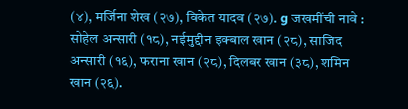(४), मर्जिना शेख (२७), विकेत यादव (२७). g जखमींची नावे : सोहेल अन्सारी (१८), नईमुद्दीन इक्बाल खान (२८), साजिद अन्सारी (१६), फराना खान (२८), दिलबर खान (३८), शमिन खान (२६).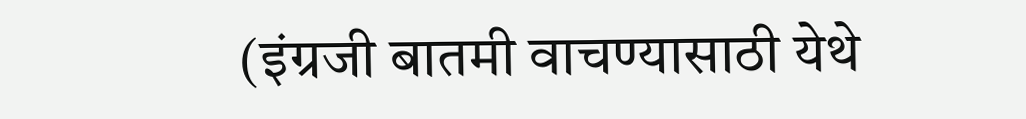(इंग्रजी बातमी वाचण्यासाठी येथे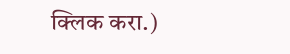क्लिक करा.)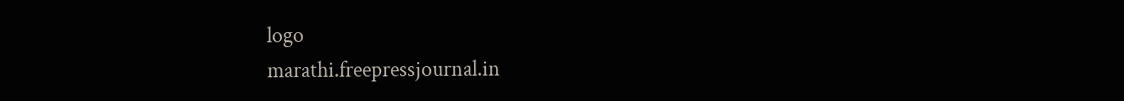logo
marathi.freepressjournal.in